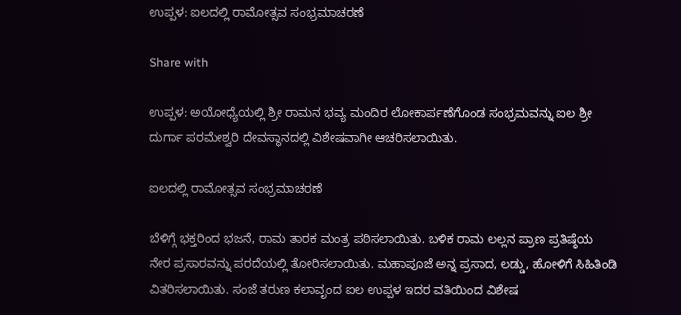ಉಪ್ಪಳ: ಐಲದಲ್ಲಿ ರಾಮೋತ್ಸವ ಸಂಭ್ರಮಾಚರಣೆ

Share with

ಉಪ್ಪಳ: ಅಯೋಧ್ಯೆಯಲ್ಲಿ ಶ್ರೀ ರಾಮನ ಭವ್ಯ ಮಂದಿರ ಲೋಕಾರ್ಪಣೆಗೊಂಡ ಸಂಭ್ರಮವನ್ನು ಐಲ ಶ್ರೀ ದುರ್ಗಾ ಪರಮೇಶ್ವರಿ ದೇವಸ್ಥಾನದಲ್ಲಿ ವಿಶೇಷವಾಗೀ ಆಚರಿಸಲಾಯಿತು.

ಐಲದಲ್ಲಿ ರಾಮೋತ್ಸವ ಸಂಭ್ರಮಾಚರಣೆ

ಬೆಳಿಗ್ಗೆ ಭಕ್ತರಿಂದ ಭಜನೆ, ರಾಮ ತಾರಕ ಮಂತ್ರ ಪಠಿಸಲಾಯಿತು. ಬಳಿಕ ರಾಮ ಲಲ್ಲನ ಪ್ರಾಣ ಪ್ರತಿಷ್ಠೆಯ ನೇರ ಪ್ರಸಾರವನ್ನು ಪರದೆಯಲ್ಲಿ ತೋರಿಸಲಾಯಿತು. ಮಹಾಪೂಜೆ ಅನ್ನ ಪ್ರಸಾದ, ಲಡ್ಡು, ಹೋಳಿಗೆ ಸಿಹಿತಿಂಡಿ ವಿತರಿಸಲಾಯಿತು. ಸಂಜೆ ತರುಣ ಕಲಾವೃಂದ ಐಲ ಉಪ್ಪಳ ಇದರ ವತಿಯಿಂದ ವಿಶೇಷ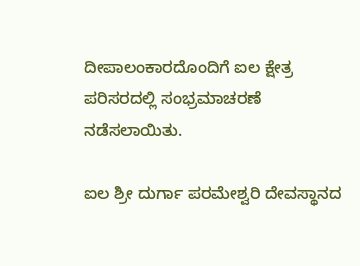ದೀಪಾಲಂಕಾರದೊಂದಿಗೆ ಐಲ ಕ್ಷೇತ್ರ ಪರಿಸರದಲ್ಲಿ ಸಂಭ್ರಮಾಚರಣೆ ನಡೆಸಲಾಯಿತು.

ಐಲ ಶ್ರೀ ದುರ್ಗಾ ಪರಮೇಶ್ವರಿ ದೇವಸ್ಥಾನದ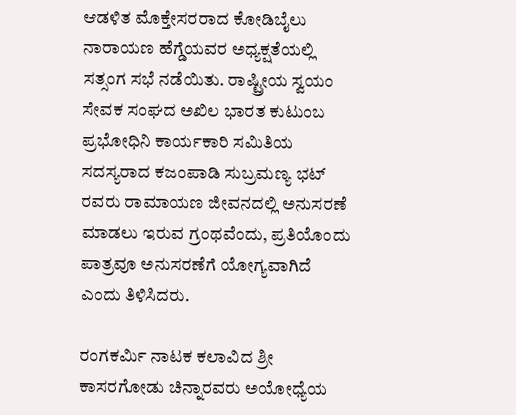ಆಡಳಿತ ಮೊಕ್ತೇಸರರಾದ ಕೋಡಿಬೈಲು ನಾರಾಯಣ ಹೆಗ್ಡೆಯವರ ಅಧ್ಯಕ್ಷತೆಯಲ್ಲಿ ಸತ್ಸಂಗ ಸಭೆ ನಡೆಯಿತು. ರಾಷ್ಟ್ರೀಯ ಸ್ವಯಂ ಸೇವಕ ಸಂಘದ ಅಖಿಲ ಭಾರತ ಕುಟುಂಬ ಪ್ರಭೋಧಿನಿ ಕಾರ್ಯಕಾರಿ ಸಮಿತಿಯ ಸದಸ್ಯರಾದ ಕಜಂಪಾಡಿ ಸುಬ್ರಮಣ್ಯ ಭಟ್ ರವರು ರಾಮಾಯಣ ಜೀವನದಲ್ಲಿ ಅನುಸರಣೆ ಮಾಡಲು ಇರುವ ಗ್ರಂಥವೆಂದು, ಪ್ರತಿಯೊಂದು ಪಾತ್ರವೂ ಅನುಸರಣೆಗೆ ಯೋಗ್ಯವಾಗಿದೆ ಎಂದು ತಿಳಿಸಿದರು.

ರಂಗಕರ್ಮಿ ನಾಟಕ ಕಲಾವಿದ ಶ್ರೀ ಕಾಸರಗೋಡು ಚಿನ್ನಾರವರು ಅಯೋಧ್ಯೆಯ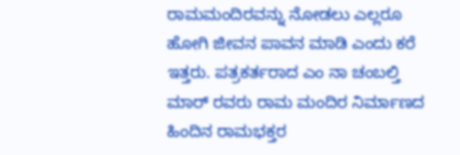ರಾಮಮಂದಿರವನ್ನು ನೋಡಲು ಎಲ್ಲರೂ ಹೋಗಿ ಜೀವನ ಪಾವನ ಮಾಡಿ ಎಂದು ಕರೆ ಇತ್ತರು. ಪತ್ರಕರ್ತರಾದ ಎಂ ನಾ ಚಂಬಲ್ತಿ ಮಾರ್ ರವರು ರಾಮ ಮಂದಿರ ನಿರ್ಮಾಣದ ಹಿಂದಿನ ರಾಮಭಕ್ತರ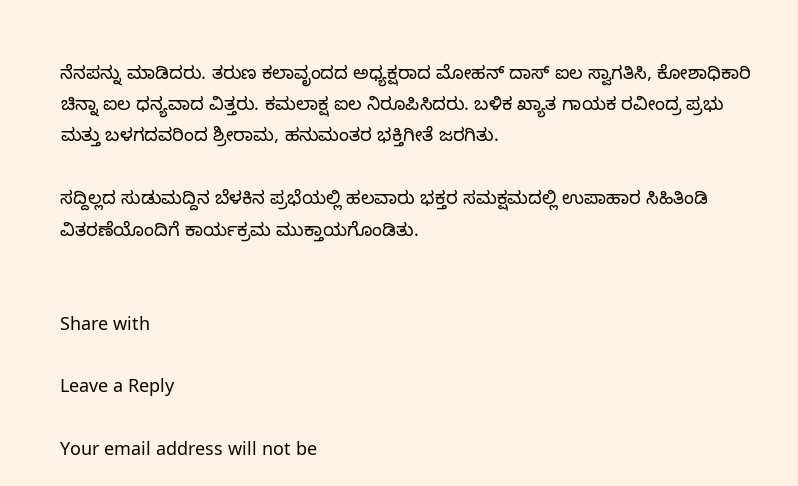ನೆನಪನ್ನು ಮಾಡಿದರು. ತರುಣ ಕಲಾವೃಂದದ ಅಧ್ಯಕ್ಷರಾದ ಮೋಹನ್ ದಾಸ್ ಐಲ ಸ್ವಾಗತಿಸಿ, ಕೋಶಾಧಿಕಾರಿ ಚಿನ್ನಾ ಐಲ ಧನ್ಯವಾದ ವಿತ್ತರು. ಕಮಲಾಕ್ಷ ಐಲ ನಿರೂಪಿಸಿದರು. ಬಳಿಕ ಖ್ಯಾತ ಗಾಯಕ ರವೀಂದ್ರ ಪ್ರಭು ಮತ್ತು ಬಳಗದವರಿಂದ ಶ್ರೀರಾಮ, ಹನುಮಂತರ ಭಕ್ತಿಗೀತೆ ಜರಗಿತು.

ಸದ್ದಿಲ್ಲದ ಸುಡುಮದ್ದಿನ ಬೆಳಕಿನ ಪ್ರಭೆಯಲ್ಲಿ ಹಲವಾರು ಭಕ್ತರ ಸಮಕ್ಷಮದಲ್ಲಿ ಉಪಾಹಾರ ಸಿಹಿತಿಂಡಿ ವಿತರಣೆಯೊಂದಿಗೆ ಕಾರ್ಯಕ್ರಮ ಮುಕ್ತಾಯಗೊಂಡಿತು.


Share with

Leave a Reply

Your email address will not be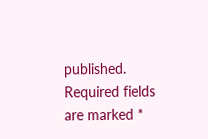published. Required fields are marked *